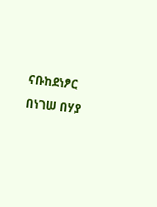ናቡከደነፆር በነገሠ በሃያ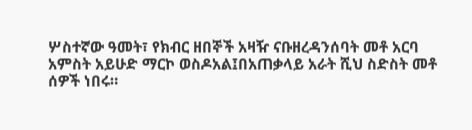ሦስተኛው ዓመት፣ የክብር ዘበኞች አዛዥ ናቡዘረዳንሰባት መቶ አርባ አምስት አይሁድ ማርኮ ወስዶአል፤በአጠቃላይ አራት ሺህ ስድስት መቶ ሰዎች ነበሩ።